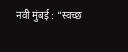नवी मुंबई : “स्वच्छ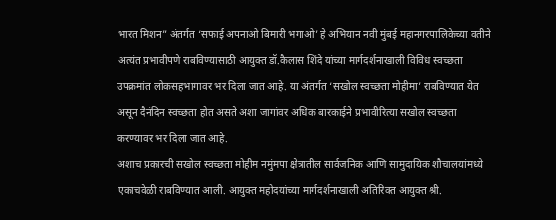भारत मिशन” अंतर्गत ‘सफाई अपनाओ बिमारी भगाओ’ हे अभियान नवी मुंबई महानगरपालिकेच्या वतीने अत्यंत प्रभावीपणे राबविण्यासाठी आयुक्त डॉ.कैलास शिंदे यांच्या मार्गदर्शनाखाली विविध स्वच्छता उपक्रमांत लोकसहभागावर भर दिला जात आहे. या अंतर्गत ‘सखोल स्वच्छता मोहीमा’ राबविण्यात येत असून दैनंदिन स्वच्छता होत असते अशा जागांवर अधिक बारकाईने प्रभावीरित्या सखोल स्वच्छता करण्यावर भर दिला जात आहे.
अशाच प्रकारची सखोल स्वच्छता मोहीम नमुंमपा क्षेत्रातील सार्वजनिक आणि सामुदायिक शौचालयांमध्ये एकाचवेळी राबविण्यात आली. आयुक्त महोदयांच्या मार्गदर्शनाखाली अतिरिक्त आयुक्त श्री.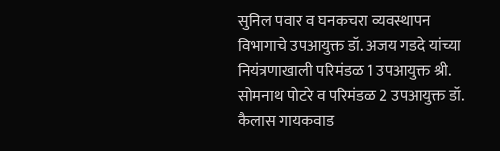सुनिल पवार व घनकचरा व्यवस्थापन विभागाचे उपआयुक्त डॉ. अजय गडदे यांच्या नियंत्रणाखाली परिमंडळ 1 उपआयुक्त श्री. सोमनाथ पोटरे व परिमंडळ 2 उपआयुक्त डॉ. कैलास गायकवाड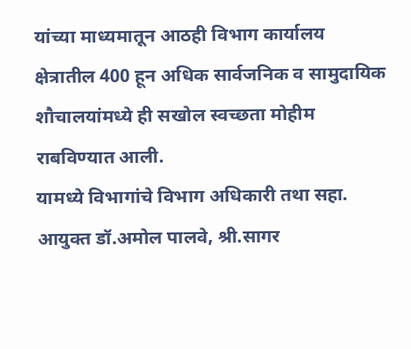यांच्या माध्यमातून आठही विभाग कार्यालय क्षेत्रातील 400 हून अधिक सार्वजनिक व सामुदायिक शौचालयांमध्ये ही सखोल स्वच्छता मोहीम राबविण्यात आली.
यामध्ये विभागांचे विभाग अधिकारी तथा सहा. आयुक्त डॉ.अमोल पालवे, श्री.सागर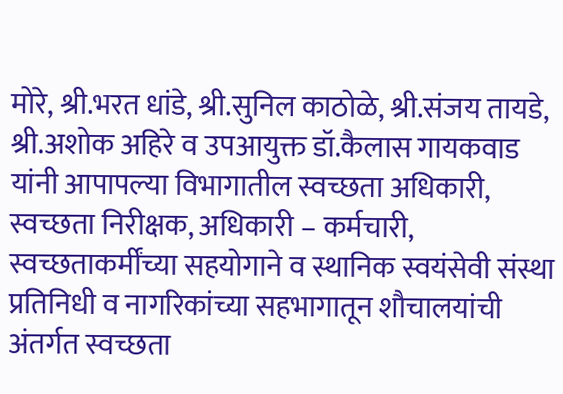मोरे, श्री.भरत धांडे, श्री.सुनिल काठोळे, श्री.संजय तायडे, श्री.अशोक अहिरे व उपआयुक्त डॉ.कैलास गायकवाड यांनी आपापल्या विभागातील स्वच्छता अधिकारी, स्वच्छता निरीक्षक, अधिकारी – कर्मचारी, स्वच्छताकर्मींच्या सहयोगाने व स्थानिक स्वयंसेवी संस्था प्रतिनिधी व नागरिकांच्या सहभागातून शौचालयांची अंतर्गत स्वच्छता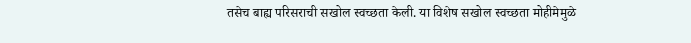तसेच बाह्य परिसराची सखोल स्वच्छता केली. या विशेष सखोल स्वच्छता मोहीमेमुळे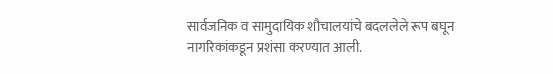सार्वजनिक व सामुदायिक शौचालयांचे बदललेले रूप बघून नागरिकांकडून प्रशंसा करण्यात आली.